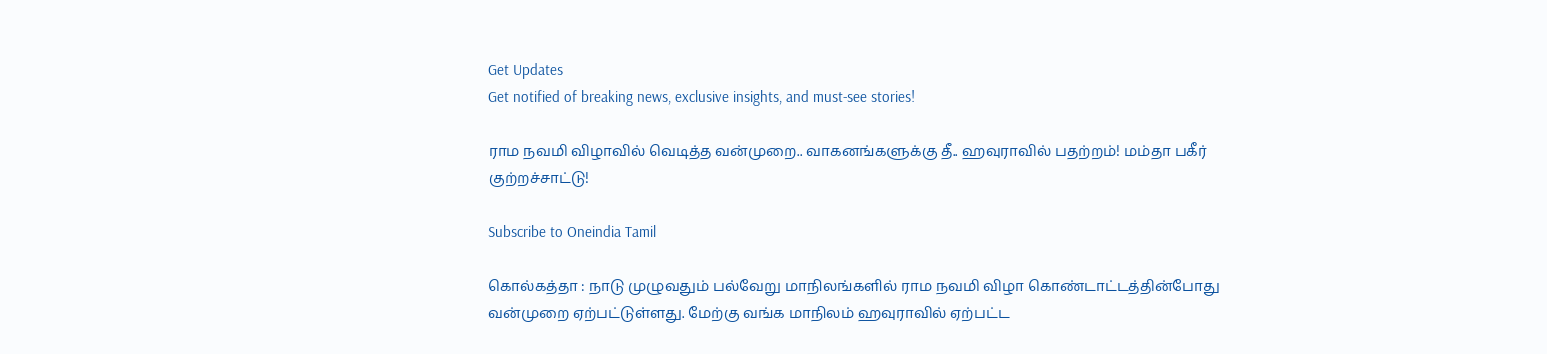Get Updates
Get notified of breaking news, exclusive insights, and must-see stories!

ராம நவமி விழாவில் வெடித்த வன்முறை.. வாகனங்களுக்கு தீ.. ஹவுராவில் பதற்றம்! மம்தா பகீர் குற்றச்சாட்டு!

Subscribe to Oneindia Tamil

கொல்கத்தா : நாடு முழுவதும் பல்வேறு மாநிலங்களில் ராம நவமி விழா கொண்டாட்டத்தின்போது வன்முறை ஏற்பட்டுள்ளது. மேற்கு வங்க மாநிலம் ஹவுராவில் ஏற்பட்ட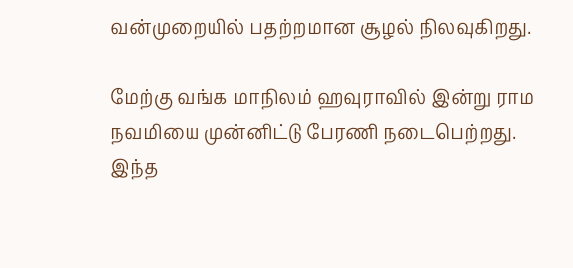வன்முறையில் பதற்றமான சூழல் நிலவுகிறது.

மேற்கு வங்க மாநிலம் ஹவுராவில் இன்று ராம நவமியை முன்னிட்டு பேரணி நடைபெற்றது. இந்த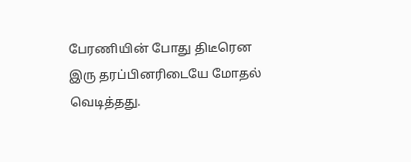பேரணியின் போது திடீரென இரு தரப்பினரிடையே மோதல் வெடித்தது.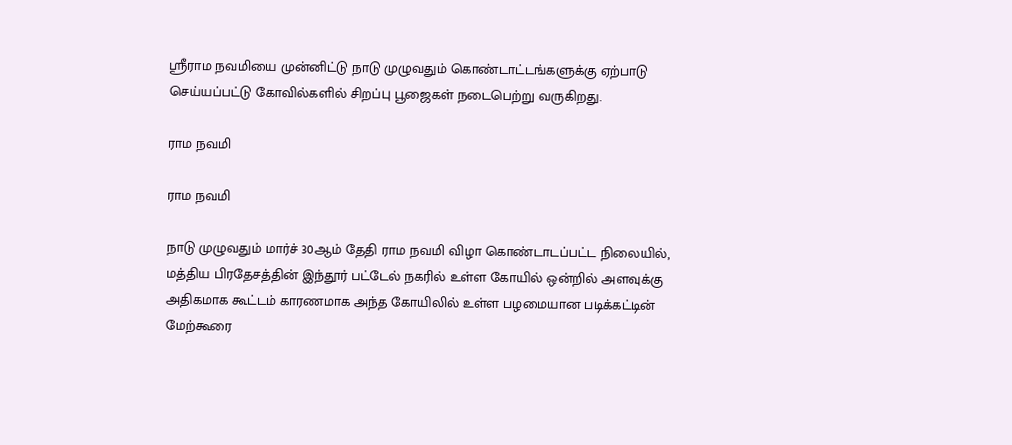ஸ்ரீராம நவமியை முன்னிட்டு நாடு முழுவதும் கொண்டாட்டங்களுக்கு ஏற்பாடு செய்யப்பட்டு கோவில்களில் சிறப்பு பூஜைகள் நடைபெற்று வருகிறது.

ராம நவமி

ராம நவமி

நாடு முழுவதும் மார்ச் 30ஆம் தேதி ராம நவமி விழா கொண்டாடப்பட்ட நிலையில், மத்திய பிரதேசத்தின் இந்தூர் பட்டேல் நகரில் உள்ள கோயில் ஒன்றில் அளவுக்கு அதிகமாக கூட்டம் காரணமாக அந்த கோயிலில் உள்ள பழமையான படிக்கட்டின் மேற்கூரை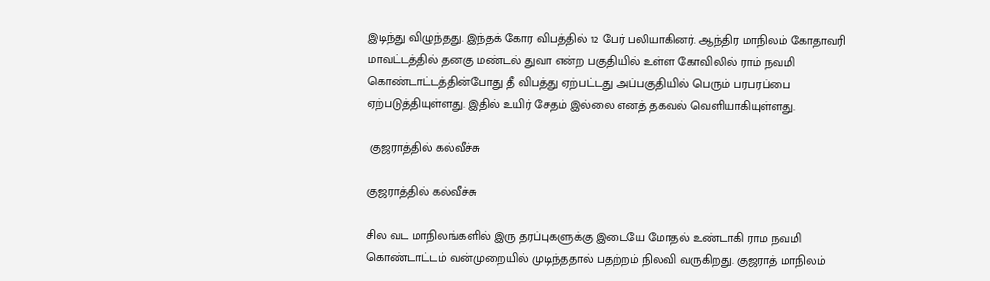இடிந்து விழுந்தது. இந்தக் கோர விபத்தில் 12 பேர் பலியாகினர். ஆந்திர மாநிலம் கோதாவரி மாவட்டத்தில் தனகு மண்டல் துவா என்ற பகுதியில் உள்ள கோவிலில் ராம் நவமி கொண்டாட்டத்தின்போது தீ விபத்து ஏற்பட்டது அப்பகுதியில் பெரும் பரபரப்பை ஏற்படுத்தியுள்ளது. இதில் உயிர் சேதம் இல்லை எனத் தகவல் வெளியாகியுள்ளது.

 குஜராத்தில் கல்வீச்சு

குஜராத்தில் கல்வீச்சு

சில வட மாநிலங்களில் இரு தரப்புகளுக்கு இடையே மோதல் உண்டாகி ராம நவமி கொண்டாட்டம் வன்முறையில் முடிந்ததால் பதற்றம் நிலவி வருகிறது. குஜராத் மாநிலம்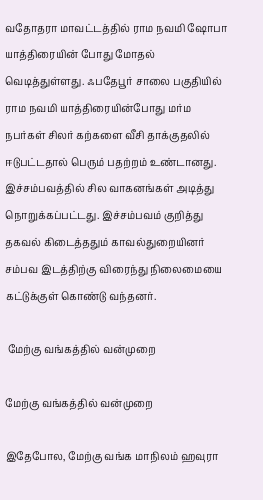வதோதரா மாவட்டத்தில் ராம நவமி ஷோபா யாத்திரையின் போது மோதல் வெடித்துள்ளது. ஃபதேபூர் சாலை பகுதியில் ராம நவமி யாத்திரையின்போது மர்ம நபர்கள் சிலர் கற்களை வீசி தாக்குதலில் ஈடுபட்டதால் பெரும் பதற்றம் உண்டானது. இச்சம்பவத்தில் சில வாகனங்கள் அடித்து நொறுக்கப்பட்டது. இச்சம்பவம் குறித்து தகவல் கிடைத்ததும் காவல்துறையினர் சம்பவ இடத்திற்கு விரைந்து நிலைமையை கட்டுக்குள் கொண்டு வந்தனர்.

 மேற்கு வங்கத்தில் வன்முறை

மேற்கு வங்கத்தில் வன்முறை

இதேபோல, மேற்கு வங்க மாநிலம் ஹவுரா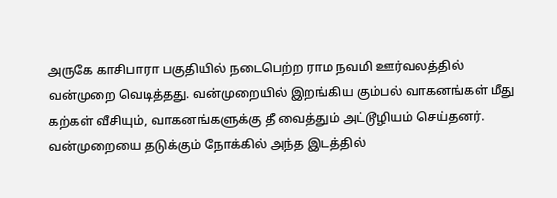அருகே காசிபாரா பகுதியில் நடைபெற்ற ராம நவமி ஊர்வலத்தில் வன்முறை வெடித்தது. வன்முறையில் இறங்கிய கும்பல் வாகனங்கள் மீது கற்கள் வீசியும், வாகனங்களுக்கு தீ வைத்தும் அட்டூழியம் செய்தனர். வன்முறையை தடுக்கும் நோக்கில் அந்த இடத்தில்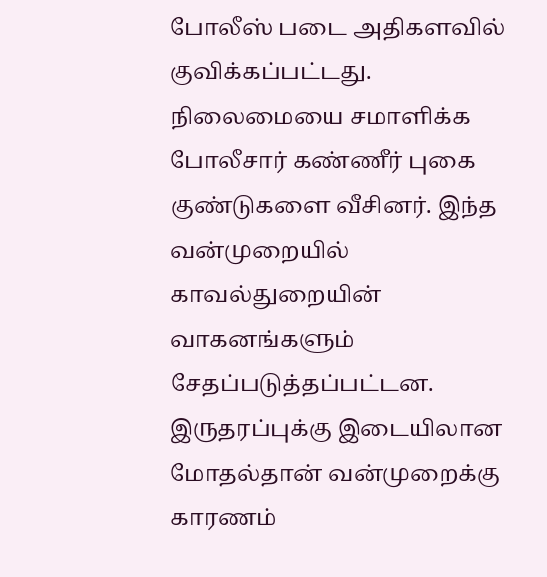போலீஸ் படை அதிகளவில் குவிக்கப்பட்டது. நிலைமையை சமாளிக்க போலீசார் கண்ணீர் புகை குண்டுகளை வீசினர். இந்த வன்முறையில் காவல்துறையின் வாகனங்களும் சேதப்படுத்தப்பட்டன. இருதரப்புக்கு இடையிலான மோதல்தான் வன்முறைக்கு காரணம்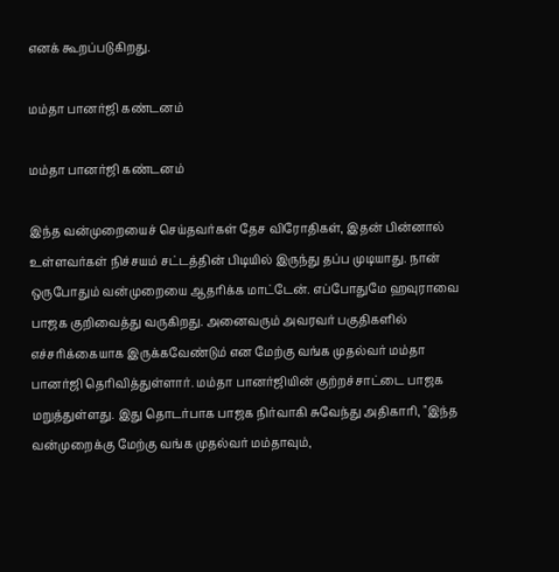எனக் கூறப்படுகிறது.

மம்தா பானர்ஜி கண்டனம்

மம்தா பானர்ஜி கண்டனம்

இந்த வன்முறையைச் செய்தவர்கள் தேச விரோதிகள், இதன் பின்னால் உள்ளவர்கள் நிச்சயம் சட்டத்தின் பிடியில் இருந்து தப்ப முடியாது. நான் ஒருபோதும் வன்முறையை ஆதரிக்க மாட்டேன். எப்போதுமே ஹவுராவை பாஜக குறிவைத்து வருகிறது. அனைவரும் அவரவர் பகுதிகளில் எச்சரிக்கையாக இருக்கவேண்டும் என மேற்கு வங்க முதல்வர் மம்தா பானர்ஜி தெரிவித்துள்ளார். மம்தா பானர்ஜியின் குற்றச்சாட்டை பாஜக மறுத்துள்ளது. இது தொடர்பாக பாஜக நிர்வாகி சுவேந்து அதிகாரி, "இந்த வன்முறைக்கு மேற்கு வங்க முதல்வர் மம்தாவும்,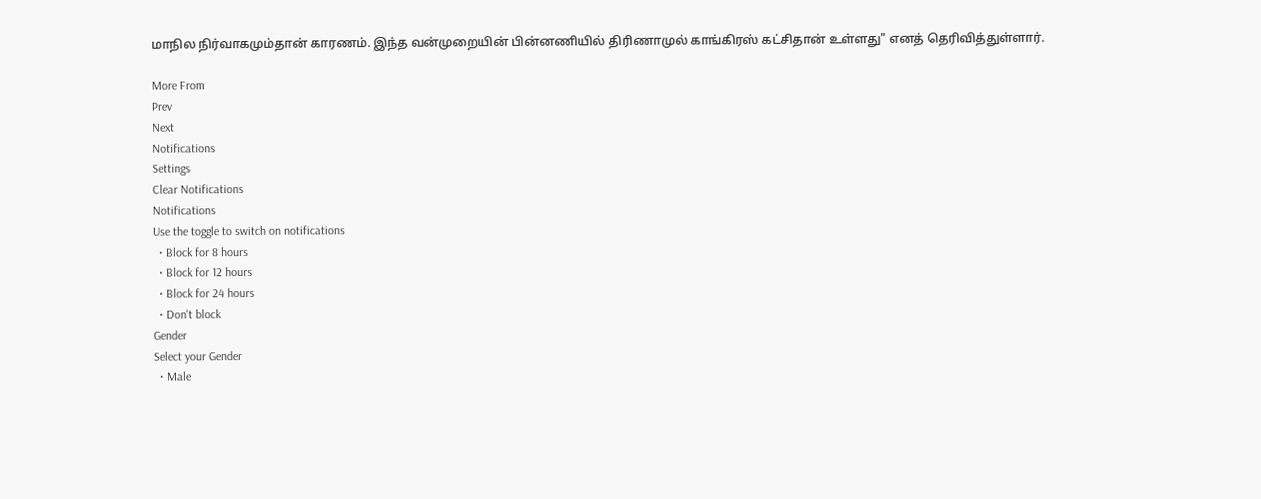மாநில நிர்வாகமும்தான் காரணம். இந்த வன்முறையின் பின்னணியில் திரிணாமுல் காங்கிரஸ் கட்சிதான் உள்ளது" எனத் தெரிவித்துள்ளார்.

More From
Prev
Next
Notifications
Settings
Clear Notifications
Notifications
Use the toggle to switch on notifications
  • Block for 8 hours
  • Block for 12 hours
  • Block for 24 hours
  • Don't block
Gender
Select your Gender
  • Male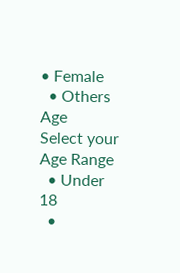• Female
  • Others
Age
Select your Age Range
  • Under 18
  •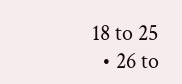18 to 25
  • 26 to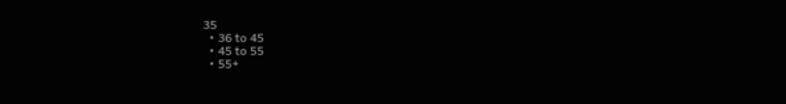35
  • 36 to 45
  • 45 to 55
  • 55+